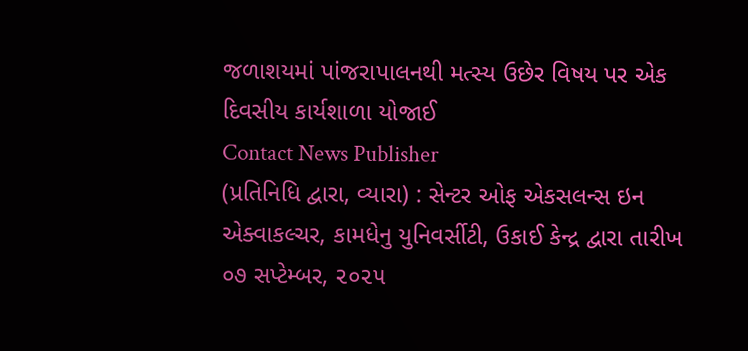જળાશયમાં પાંજરાપાલનથી મત્સ્ય ઉછેર વિષય પર એક દિવસીય કાર્યશાળા યોજાઈ
Contact News Publisher
(પ્રતિનિધિ દ્વારા, વ્યારા) : સેન્ટર ઓફ એકસલન્સ ઇન એક્વાકલ્ચર, કામધેનુ યુનિવર્સીટી, ઉકાઈ કેન્દ્ર દ્વારા તારીખ ૦૭ સપ્ટેમ્બર, ૨૦૨૫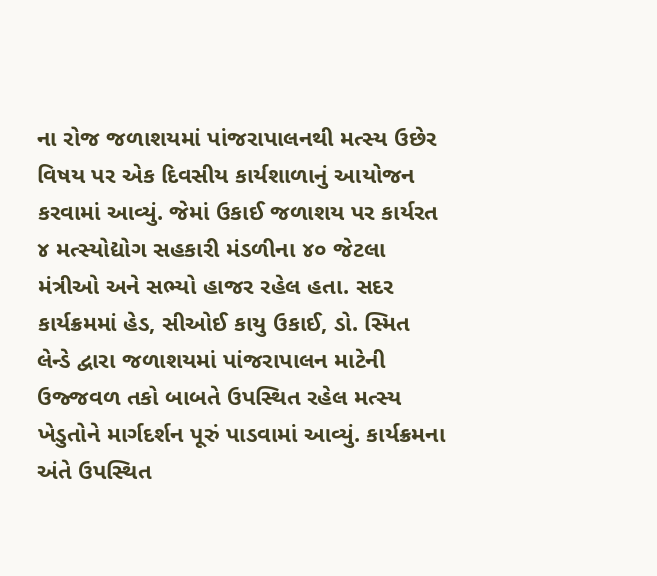ના રોજ જળાશયમાં પાંજરાપાલનથી મત્સ્ય ઉછેર વિષય પર એક દિવસીય કાર્યશાળાનું આયોજન કરવામાં આવ્યું. જેમાં ઉકાઈ જળાશય પર કાર્યરત ૪ મત્સ્યોદ્યોગ સહકારી મંડળીના ૪૦ જેટલા મંત્રીઓ અને સભ્યો હાજર રહેલ હતા. સદર કાર્યક્રમમાં હેડ, સીઓઈ કાયુ ઉકાઈ, ડો. સ્મિત લેન્ડે દ્વારા જળાશયમાં પાંજરાપાલન માટેની ઉજ્જવળ તકો બાબતે ઉપસ્થિત રહેલ મત્સ્ય ખેડુતોને માર્ગદર્શન પૂરું પાડવામાં આવ્યું. કાર્યક્રમના અંતે ઉપસ્થિત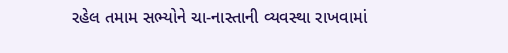રહેલ તમામ સભ્યોને ચા-નાસ્તાની વ્યવસ્થા રાખવામાં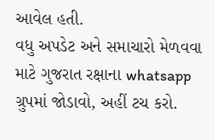આવેલ હતી.
વધુ અપડેટ અને સમાચારો મેળવવા માટે ગુજરાત રક્ષાના whatsapp ગ્રુપમાં જોડાવો, અહીં ટચ કરો.